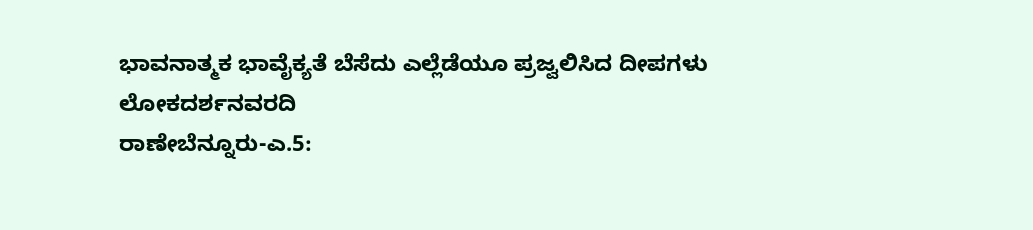ಭಾವನಾತ್ಮಕ ಭಾವೈಕ್ಯತೆ ಬೆಸೆದು ಎಲ್ಲೆಡೆಯೂ ಪ್ರಜ್ವಲಿಸಿದ ದೀಪಗಳು
ಲೋಕದರ್ಶನವರದಿ
ರಾಣೇಬೆನ್ನೂರು-ಎ.5: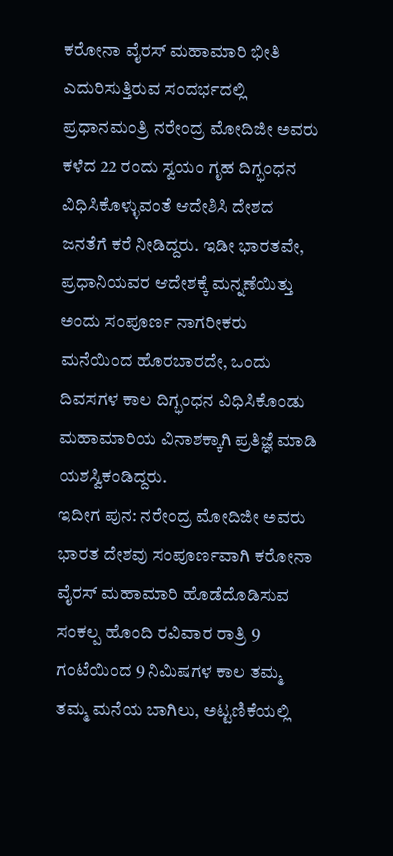ಕರೋನಾ ವೈರಸ್ ಮಹಾಮಾರಿ ಭೀತಿ ಎದುರಿಸುತ್ತಿರುವ ಸಂದರ್ಭದಲ್ಲಿ ಪ್ರಧಾನಮಂತ್ರಿ ನರೇಂದ್ರ ಮೋದಿಜೀ ಅವರು ಕಳೆದ 22 ರಂದು ಸ್ವಯಂ ಗೃಹ ದಿಗ್ಭಂಧನ ವಿಧಿಸಿಕೊಳ್ಳುವಂತೆ ಆದೇಶಿಸಿ ದೇಶದ ಜನತೆಗೆ ಕರೆ ನೀಡಿದ್ದರು. ಇಡೀ ಭಾರತವೇ, ಪ್ರಧಾನಿಯವರ ಆದೇಶಕ್ಕೆ ಮನ್ನಣೆಯಿತ್ತು ಅಂದು ಸಂಪೂರ್ಣ ನಾಗರೀಕರು ಮನೆಯಿಂದ ಹೊರಬಾರದೇ, ಒಂದು ದಿವಸಗಳ ಕಾಲ ದಿಗ್ಭಂಧನ ವಿಧಿಸಿಕೊಂಡು ಮಹಾಮಾರಿಯ ವಿನಾಶಕ್ಕಾಗಿ ಪ್ರತಿಜ್ಞೆ ಮಾಡಿ ಯಶಸ್ವಿಕಂಡಿದ್ದರು.
ಇದೀಗ ಪುನ: ನರೇಂದ್ರ ಮೋದಿಜೀ ಅವರು ಭಾರತ ದೇಶವು ಸಂಪೂರ್ಣವಾಗಿ ಕರೋನಾ ವೈರಸ್ ಮಹಾಮಾರಿ ಹೊಡೆದೊಡಿಸುವ ಸಂಕಲ್ಪ ಹೊಂದಿ ರವಿವಾರ ರಾತ್ರಿ 9 ಗಂಟೆಯಿಂದ 9 ನಿಮಿಷಗಳ ಕಾಲ ತಮ್ಮ ತಮ್ಮ ಮನೆಯ ಬಾಗಿಲು, ಅಟ್ಟಣಿಕೆಯಲ್ಲಿ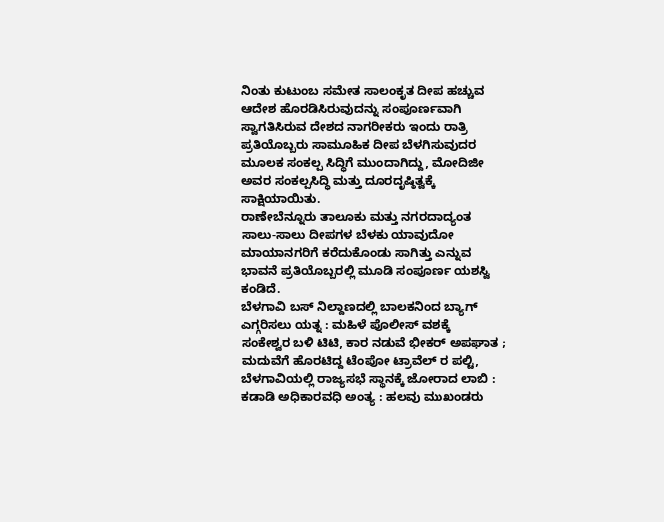ನಿಂತು ಕುಟುಂಬ ಸಮೇತ ಸಾಲಂಕೃತ ದೀಪ ಹಚ್ಚುವ ಆದೇಶ ಹೊರಡಿಸಿರುವುದನ್ನು ಸಂಪೂರ್ಣವಾಗಿ ಸ್ವಾಗತಿಸಿರುವ ದೇಶದ ನಾಗರೀಕರು ಇಂದು ರಾತ್ರಿ ಪ್ರತಿಯೊಬ್ಬರು ಸಾಮೂಹಿಕ ದೀಪ ಬೆಳಗಿಸುವುದರ ಮೂಲಕ ಸಂಕಲ್ಪ ಸಿದ್ಧಿಗೆ ಮುಂದಾಗಿದ್ದು, ಮೋದಿಜೀ ಅವರ ಸಂಕಲ್ಪಸಿದ್ಧಿ ಮತ್ತು ದೂರದೃಷ್ಠಿತ್ವಕ್ಕೆ ಸಾಕ್ಷಿಯಾಯಿತು.
ರಾಣೇಬೆನ್ನೂರು ತಾಲೂಕು ಮತ್ತು ನಗರದಾದ್ಯಂತ ಸಾಲು-ಸಾಲು ದೀಪಗಳ ಬೆಳಕು ಯಾವುದೋ ಮಾಯಾನಗರಿಗೆ ಕರೆದುಕೊಂಡು ಸಾಗಿತ್ತು ಎನ್ನುವ ಭಾವನೆ ಪ್ರತಿಯೊಬ್ಬರಲ್ಲಿ ಮೂಡಿ ಸಂಪೂರ್ಣ ಯಶಸ್ವಿ ಕಂಡಿದೆ.
ಬೆಳಗಾವಿ ಬಸ್ ನಿಲ್ದಾಣದಲ್ಲಿ ಬಾಲಕನಿಂದ ಬ್ಯಾಗ್ ಎಗ್ಗರಿಸಲು ಯತ್ನ : ಮಹಿಳೆ ಪೊಲೀಸ್ ವಶಕ್ಕೆ
ಸಂಕೇಶ್ವರ ಬಳಿ ಟಿಟಿ, ಕಾರ ನಡುವೆ ಭೀಕರ್ ಅಪಘಾತ ; ಮದುವೆಗೆ ಹೊರಟಿದ್ದ ಟೆಂಪೋ ಟ್ರಾವೆಲ್ ರ ಪಲ್ಟಿ,
ಬೆಳಗಾವಿಯಲ್ಲಿ ರಾಜ್ಯಸಭೆ ಸ್ಥಾನಕ್ಕೆ ಜೋರಾದ ಲಾಬಿ : ಕಡಾಡಿ ಅಧಿಕಾರವಧಿ ಅಂತ್ಯ : ಹಲವು ಮುಖಂಡರು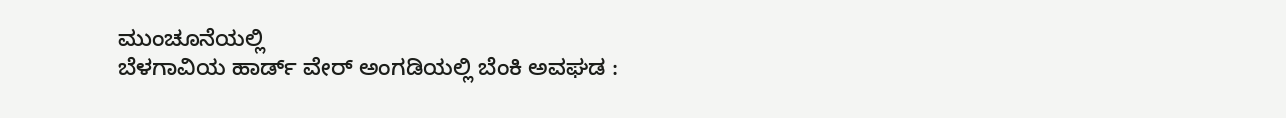ಮುಂಚೂನೆಯಲ್ಲಿ
ಬೆಳಗಾವಿಯ ಹಾರ್ಡ್ ವೇರ್ ಅಂಗಡಿಯಲ್ಲಿ ಬೆಂಕಿ ಅವಘಡ :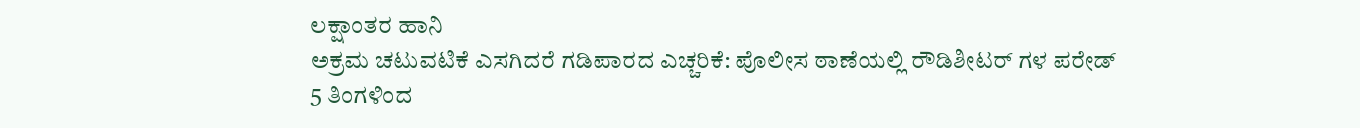ಲಕ್ಷಾಂತರ ಹಾನಿ
ಅಕ್ರಮ ಚಟುವಟಿಕೆ ಎಸಗಿದರೆ ಗಡಿಪಾರದ ಎಚ್ಚರಿಕೆ: ಪೊಲೀಸ ಠಾಣೆಯಲ್ಲಿ ರೌಡಿಶೀಟರ್ ಗಳ ಪರೇಡ್
5 ತಿಂಗಳಿಂದ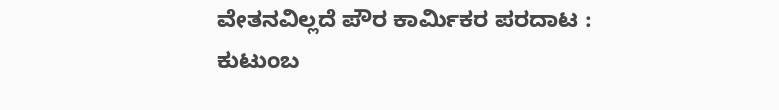ವೇತನವಿಲ್ಲದೆ ಪೌರ ಕಾರ್ಮಿಕರ ಪರದಾಟ : ಕುಟುಂಬ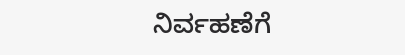ನಿರ್ವಹಣೆಗೆ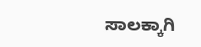ಸಾಲಕ್ಕಾಗಿ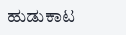ಹುಡುಕಾಟ